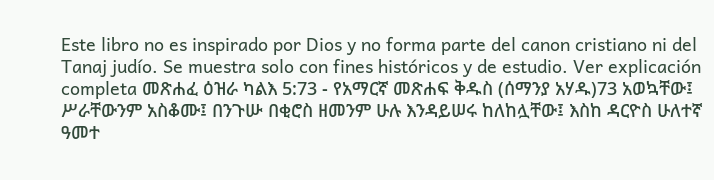Este libro no es inspirado por Dios y no forma parte del canon cristiano ni del Tanaj judío. Se muestra solo con fines históricos y de estudio. Ver explicación completa መጽሐፈ ዕዝራ ካልእ 5:73 - የአማርኛ መጽሐፍ ቅዱስ (ሰማንያ አሃዱ)73 አወኳቸው፤ ሥራቸውንም አስቆሙ፤ በንጉሡ በቂሮስ ዘመንም ሁሉ እንዳይሠሩ ከለከሏቸው፤ እስከ ዳርዮስ ሁለተኛ ዓመተ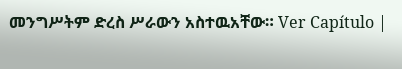መንግሥትም ድረስ ሥራውን አስተዉአቸው። Ver Capítulo |